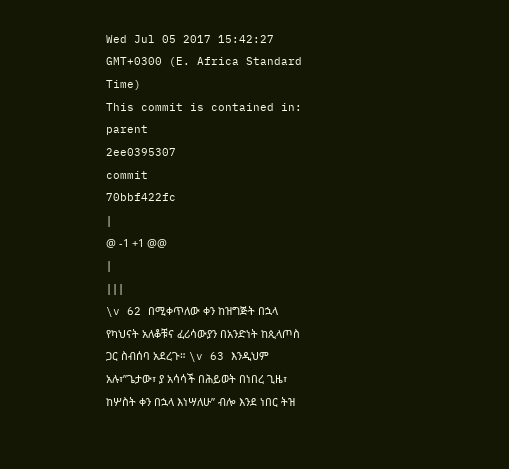Wed Jul 05 2017 15:42:27 GMT+0300 (E. Africa Standard Time)
This commit is contained in:
parent
2ee0395307
commit
70bbf422fc
|
@ -1 +1 @@
|
|||
\v 62 በሚቀጥለው ቀን ከዝግጅት በኋላ የካህናት አለቆቹና ፈሪሳውያን በአንድነት ከጲላጦስ ጋር ስብሰባ አደረጉ። \v 63 እንዲህም አሉ፣”ጌታው፣ ያ አሳሳች በሕይወት በነበረ ጊዜ፣ ከሦስት ቀን በኋላ እነሣለሁ” ብሎ እንደ ነበር ትዝ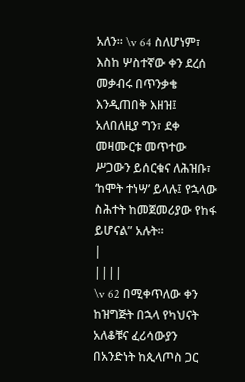አለን። \v 64 ስለሆነም፣ እስከ ሦስተኛው ቀን ደረሰ መቃብሩ በጥንቃቄ እንዲጠበቅ እዘዝ፤ አለበለዚያ ግን፣ ደቀ መዛሙርቱ መጥተው ሥጋውን ይሰርቁና ለሕዝቡ፣ ‘ከሞት ተነሣ’ ይላሉ፤ የኋላው ስሕተት ከመጀመሪያው የከፋ ይሆናል” አሉት።
|
||||
\v 62 በሚቀጥለው ቀን ከዝግጅት በኋላ የካህናት አለቆቹና ፈሪሳውያን በአንድነት ከጲላጦስ ጋር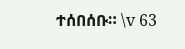ተሰበሰቡ። \v 63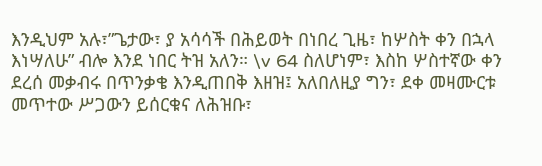እንዲህም አሉ፣”ጌታው፣ ያ አሳሳች በሕይወት በነበረ ጊዜ፣ ከሦስት ቀን በኋላ እነሣለሁ” ብሎ እንደ ነበር ትዝ አለን። \v 64 ስለሆነም፣ እስከ ሦስተኛው ቀን ደረሰ መቃብሩ በጥንቃቄ እንዲጠበቅ እዘዝ፤ አለበለዚያ ግን፣ ደቀ መዛሙርቱ መጥተው ሥጋውን ይሰርቁና ለሕዝቡ፣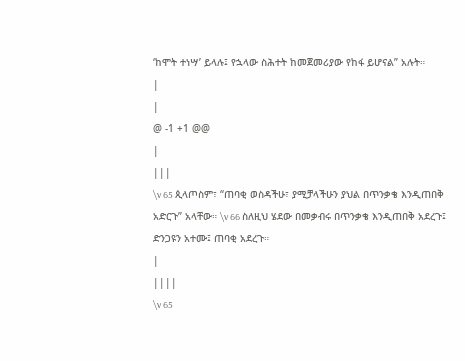‘ከሞት ተነሣ’ ይላሉ፤ የኋላው ስሕተት ከመጀመሪያው የከፋ ይሆናል” አሉት።
|
|
@ -1 +1 @@
|
|||
\v 65 ጲላጦስም፣ “ጠባቂ ወስዳችሁ፣ ያሚቻላችሁን ያህል በጥንቃቄ እንዲጠበቅ አድርጉ” አላቸው። \v 66 ስለዚህ ሄደው በመቃብሩ በጥንቃቄ እንዲጠበቅ አደረጉ፤ ድንጋዩን አተሙ፤ ጠባቂ አደረጉ።
|
||||
\v 65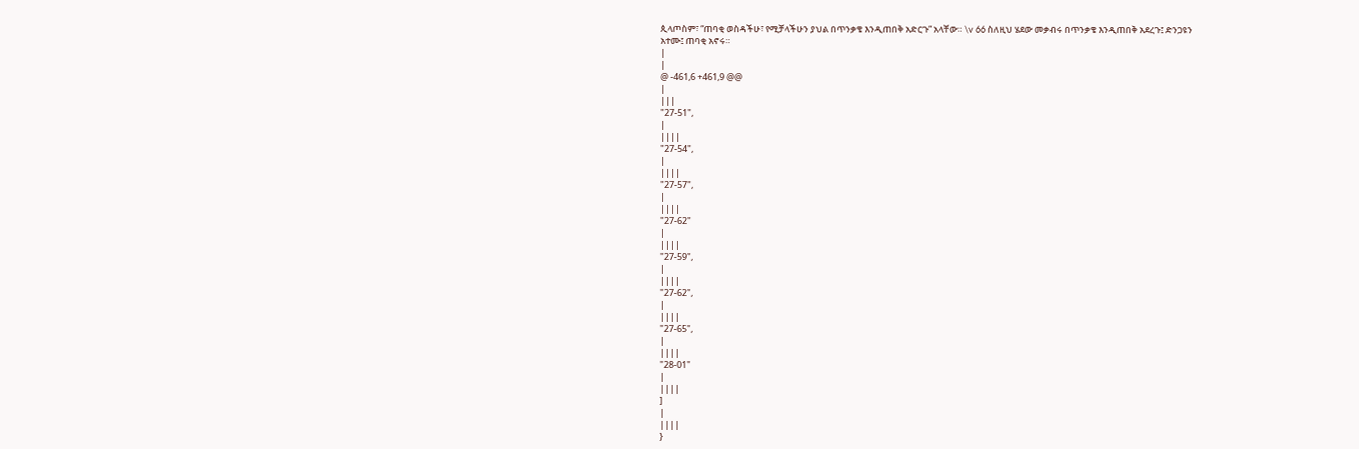ጲላጦስም፣ “ጠባቂ ወስዳችሁ፣ የሚቻላችሁን ያህል በጥንቃቄ እንዲጠበቅ አድርጉ” አላቸው። \v 66 ስለዚህ ሄደው መቃብሩ በጥንቃቄ እንዲጠበቅ አደረጉ፤ ድንጋዩን አተሙ፤ ጠባቂ አኖሩ።
|
|
@ -461,6 +461,9 @@
|
|||
"27-51",
|
||||
"27-54",
|
||||
"27-57",
|
||||
"27-62"
|
||||
"27-59",
|
||||
"27-62",
|
||||
"27-65",
|
||||
"28-01"
|
||||
]
|
||||
}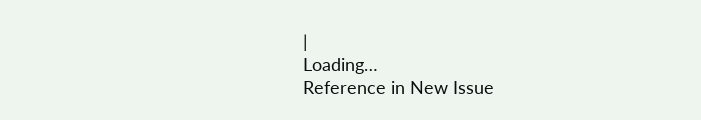|
Loading…
Reference in New Issue